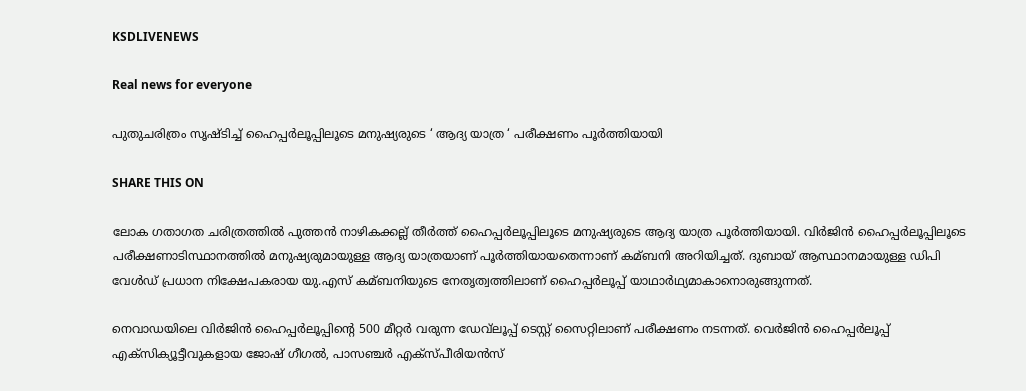KSDLIVENEWS

Real news for everyone

പുതുചരിത്രം സൃഷ്ടിച്ച് ഹൈപ്പർലൂപ്പിലൂടെ മനുഷ്യരുടെ ‘ ആദ്യ യാത്ര ‘ പരീക്ഷണം പൂർത്തിയായി

SHARE THIS ON

ലോക ഗതാഗത ചരിത്രത്തില്‍ പുത്തന്‍ നാഴികക്കല്ല് തീര്‍ത്ത് ഹൈപ്പര്‍ലൂപ്പിലൂടെ മനുഷ്യരുടെ ആദ്യ യാത്ര പൂര്‍ത്തിയായി. വിര്‍ജിന്‍ ഹൈപ്പര്‍ലൂപ്പിലൂടെ പരീക്ഷണാടിസ്ഥാനത്തില്‍ മനുഷ്യരുമായുള്ള ആദ്യ യാത്രയാണ് പൂര്‍ത്തിയായതെന്നാണ് കമ്ബനി അറിയിച്ചത്. ദുബായ് ആസ്ഥാനമായുള്ള ഡിപി വേള്‍ഡ് പ്രധാന നിക്ഷേപകരായ യു.എസ് കമ്ബനിയുടെ നേതൃത്വത്തിലാണ് ഹൈപ്പര്‍ലൂപ്പ് യാഥാര്‍ഥ്യമാകാനൊരുങ്ങുന്നത്.

നെവാഡയിലെ വിര്‍ജിന്‍ ഹൈപ്പര്‍ലൂപ്പിന്റെ 500 മീറ്റര്‍ വരുന്ന ഡേവ്‌ലൂപ്പ് ടെസ്റ്റ് സൈറ്റിലാണ് പരീക്ഷണം നടന്നത്. വെര്‍ജിന്‍ ഹൈപ്പര്‍ലൂപ്പ് എക്‌സിക്യൂട്ടീവുകളായ ജോഷ് ഗീഗല്‍, പാസഞ്ചര്‍ എക്‌സ്പീരിയന്‍സ്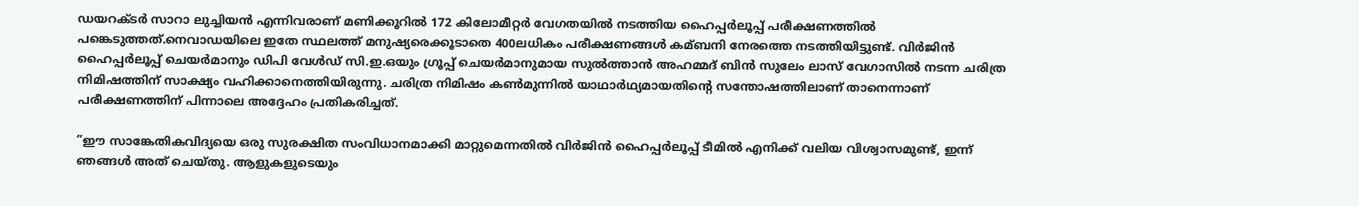ഡയറക്ടര്‍ സാറാ ലുച്ചിയന്‍ എന്നിവരാണ് മണിക്കൂറില്‍ 172 കിലോമീറ്റര്‍ വേഗതയില്‍ നടത്തിയ ഹൈപ്പര്‍ലൂപ്പ് പരീക്ഷണത്തില്‍ പങ്കെടുത്തത്.നെവാഡയിലെ ഇതേ സ്ഥലത്ത് മനുഷ്യരെക്കൂടാതെ 400ലധികം പരീക്ഷണങ്ങള്‍ കമ്ബനി നേരത്തെ നടത്തിയിട്ടുണ്ട്. വിര്‍ജിന്‍ ഹൈപ്പര്‍ലൂപ്പ് ചെയര്‍മാനും ഡിപി വേള്‍ഡ് സി.ഇ.ഒയും ഗ്രൂപ്പ് ചെയര്‍മാനുമായ സുല്‍ത്താന്‍ അഹമ്മദ് ബിന്‍ സുലേം ലാസ് വേഗാസില്‍ നടന്ന ചരിത്ര നിമിഷത്തിന് സാക്ഷ്യം വഹിക്കാനെത്തിയിരുന്നു. ചരിത്ര നിമിഷം കണ്‍മുന്നില്‍ യാഥാര്‍ഥ്യമായതിന്റെ സന്തോഷത്തിലാണ് താനെന്നാണ് പരീക്ഷണത്തിന് പിന്നാലെ അദ്ദേഹം പ്രതികരിച്ചത്.

”ഈ സാങ്കേതികവിദ്യയെ ഒരു സുരക്ഷിത സംവിധാനമാക്കി മാറ്റുമെന്നതില്‍ വിര്‍ജിന്‍ ഹൈപ്പര്‍ലൂപ്പ് ടീമില്‍ എനിക്ക് വലിയ വിശ്വാസമുണ്ട്, ഇന്ന് ഞങ്ങള്‍ അത് ചെയ്തു. ആളുകളുടെയും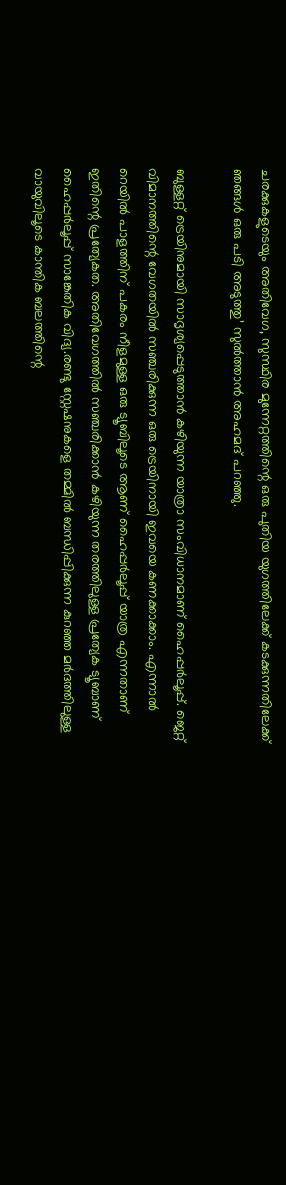ചരക്കുകളുടെയും അതിവേഗ, സുസ്ഥിര മുന്നേറ്റത്തിന്റെ ഒരു പുതിയ യുഗത്തിലേക്ക് കടക്കുന്നതിലേക്ക് ഞങ്ങള്‍ ഒരു പടി അടുത്തു’ സുല്‍ത്താന്‍ അഹമദ് പറഞ്ഞു.

ബുള്ളറ്റ് ട്രെയിനുമായി സാദൃശ്യപ്പെടുത്താന്‍ കഴിയുന്ന യാത്രാ സംവിധാനമാണ് ഹൈപ്പര്‍ലൂപ്പ്. ജെറ്റ് വിമാനത്തിന്റെ വേഗതയില്‍ സഞ്ചരിക്കുന്ന ഒരു ട്രെയിനായി ഇവയെ കണക്കാക്കാം. എന്നാല്‍ റെയില്‍ പാളത്തിന് പകരം നീളമുള്ള ഒരു ട്യൂബിലൂടെ ആണ് ഹൈപ്പര്‍ലൂപ്പ് യാത്ര എന്നതാണ് ഇതിന്റെ പ്രത്യേകത. അതിവേഗത്തില്‍ സഞ്ചരിക്കാന്‍ കഴിയുന്ന തരത്തിലുള്ള പ്രത്യേക ട്യൂബാണ് ഹൈപ്പര്‍ലൂപ്പ് സാങ്കേതിക വിദ്യ.രണ്ടു സ്റ്റേഷനുകളെ തമ്മില്‍ ബന്ധിപ്പിക്കുന്ന കുറഞ്ഞ മര്‍ദത്തിലുള്ള വായുവിലൂടെ കാന്തിക ബലത്തിന്റെ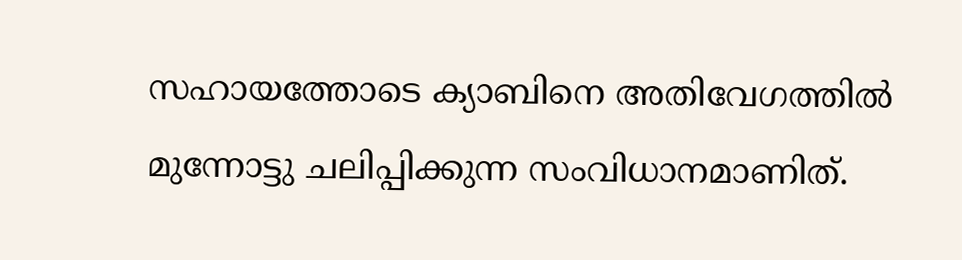സഹായത്തോടെ ക്യാബിനെ അതിവേഗത്തില്‍ മുന്നോട്ടു ചലിപ്പിക്കുന്ന സംവിധാനമാണിത്.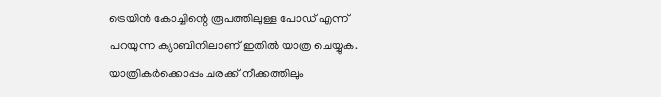ട്രെയിന്‍ കോച്ചിന്റെ രൂപത്തിലുള്ള പോഡ് എന്ന് പറയുന്ന ക്യാബിനിലാണ് ഇതില്‍ യാത്ര ചെയ്യുക. യാത്രികര്‍ക്കൊപ്പം ചരക്ക് നീക്കത്തിലും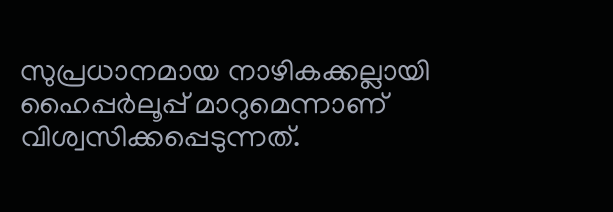സുപ്രധാനമായ നാഴികക്കല്ലായി ഹൈപ്പര്‍ലൂപ്പ് മാറുമെന്നാണ് വിശ്വസിക്കപ്പെടുന്നത്.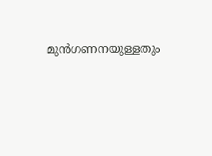മുന്‍ഗണനയുള്ളതും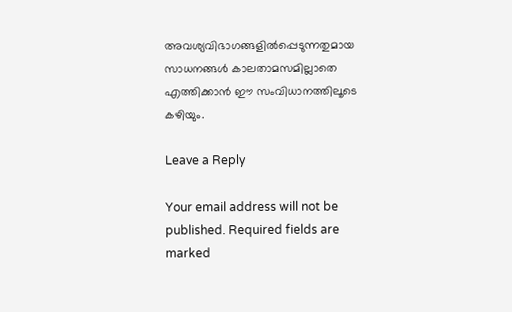അവശ്യവിഭാഗങ്ങളില്‍പ്പെടുന്നതുമായ സാധനങ്ങള്‍ കാലതാമസമില്ലാതെ എത്തിക്കാന്‍ ഈ സംവിധാനത്തിലൂടെ കഴിയും.

Leave a Reply

Your email address will not be published. Required fields are marked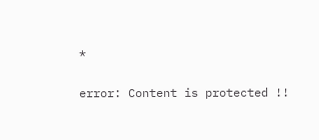*

error: Content is protected !!